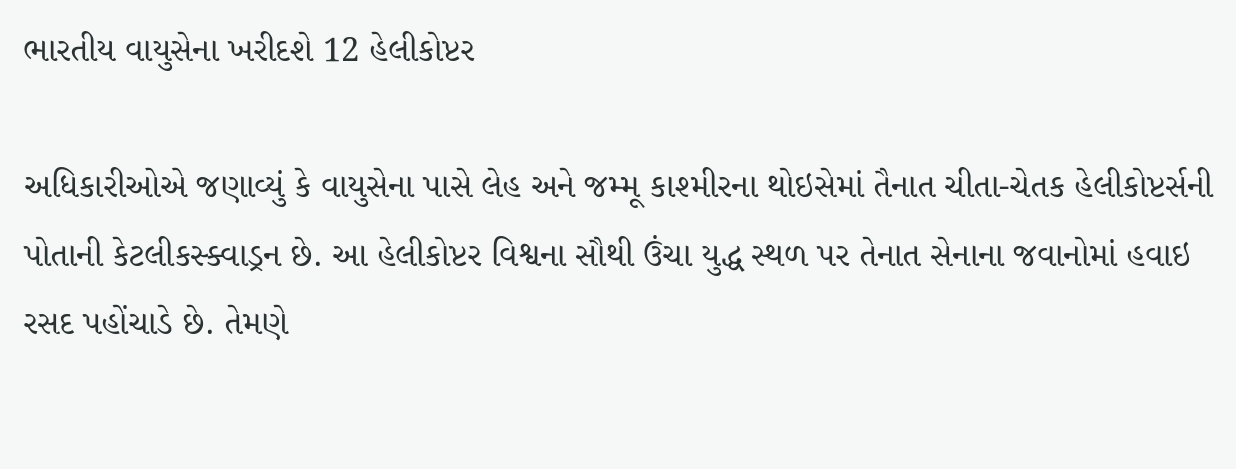ભારતીય વાયુસેના ખરીદશે 12 હેલીકોપ્ટર

અધિકારીઓએ જણાવ્યું કે વાયુસેના પાસે લેહ અને જમ્મૂ કાશ્મીરના થોઇસેમાં તૈનાત ચીતા-ચેતક હેલીકોપ્ટર્સની પોતાની કેટલીકસ્ક્વાડ્રન છે. આ હેલીકોપ્ટર વિશ્વના સૌથી ઉંચા યુદ્ધ સ્થળ પર તેનાત સેનાના જવાનોમાં હવાઇ રસદ પહોંચાડે છે. તેમણે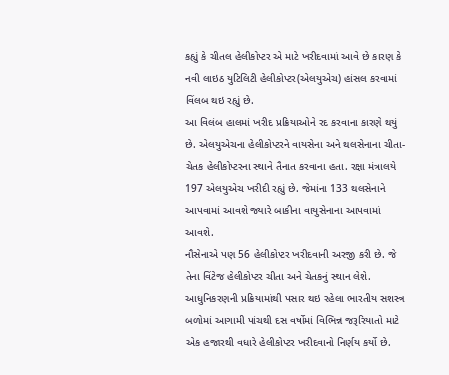કહ્યું કે ચીતલ હેલીકોપ્ટર એ માટે ખરીદવામાં આવે છે કારણ કે નવી લાઇઠ યુટિલિટી હેલીકોપ્ટર(એલયુએચ) હાંસલ કરવામાં વિંલબ થઇ રહ્યું છે.
આ વિલંબ હાલમાં ખરીદ પ્રક્રિયાઓને રદ કરવાના કારણે થયું છે. એલયુએચના હેલીકોપ્ટરને વાયસેના અને થલસેનાના ચીતા-ચેતક હેલીકોપ્ટરના સ્થાને તૈનાત કરવાના હતા. રક્ષા મંત્રાલયે 197 એલયુએચ ખરીદી રહ્યું છે. જેમાંના 133 થલસેનાને આપવામાં આવશે જ્યારે બાકીના વાયુસેનાના આપવામાં આવશે.
નૌસેનાએ પણ 56 હેલીકોપ્ટર ખરીદવાની અરજી કરી છે. જે તેના વિંટેજ હેલીકોપ્ટર ચીતા અને ચેતકનું સ્થાન લેશે. આધુનિકરણની પ્રક્રિયામાંથી પસાર થઇ રહેલા ભારતીય સશસ્ત્ર બળોમાં આગામી પાંચથી દસ વર્ષોમાં વિભિન્ન જરૂરિયાતો માટે એક હજારથી વધારે હેલીકોપ્ટર ખરીદવાનો નિર્ણય કર્યો છે.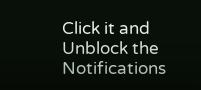Click it and Unblock the Notifications